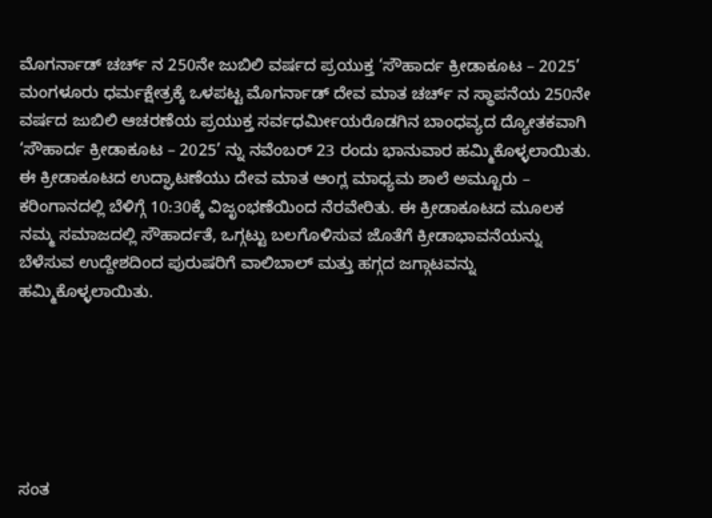ಮೊಗರ್ನಾಡ್ ಚರ್ಚ್ ನ 250ನೇ ಜುಬಿಲಿ ವರ್ಷದ ಪ್ರಯುಕ್ತ ‘ಸೌಹಾರ್ದ ಕ್ರೀಡಾಕೂಟ – 2025’
ಮಂಗಳೂರು ಧರ್ಮಕ್ಷೇತ್ರಕ್ಕೆ ಒಳಪಟ್ಟ ಮೊಗರ್ನಾಡ್ ದೇವ ಮಾತ ಚರ್ಚ್ ನ ಸ್ಥಾಪನೆಯ 250ನೇ ವರ್ಷದ ಜುಬಿಲಿ ಆಚರಣೆಯ ಪ್ರಯುಕ್ತ ಸರ್ವಧರ್ಮೀಯರೊಡಗಿನ ಬಾಂಧವ್ಯದ ದ್ಯೋತಕವಾಗಿ ‘ಸೌಹಾರ್ದ ಕ್ರೀಡಾಕೂಟ – 2025’ ನ್ನು ನವೆಂಬರ್ 23 ರಂದು ಭಾನುವಾರ ಹಮ್ಮಿಕೊಳ್ಳಲಾಯಿತು. ಈ ಕ್ರೀಡಾಕೂಟದ ಉದ್ಘಾಟಣೆಯು ದೇವ ಮಾತ ಆಂಗ್ಲ ಮಾಧ್ಯಮ ಶಾಲೆ ಅಮ್ಟೂರು – ಕರಿಂಗಾನದಲ್ಲಿ ಬೆಳಿಗ್ಗೆ 10:30ಕ್ಕೆ ವಿಜೃಂಭಣೆಯಿಂದ ನೆರವೇರಿತು. ಈ ಕ್ರೀಡಾಕೂಟದ ಮೂಲಕ ನಮ್ಮ ಸಮಾಜದಲ್ಲಿ ಸೌಹಾರ್ದತೆ, ಒಗ್ಗಟ್ಟು ಬಲಗೊಳಿಸುವ ಜೊತೆಗೆ ಕ್ರೀಡಾಭಾವನೆಯನ್ನು ಬೆಳೆಸುವ ಉದ್ದೇಶದಿಂದ ಪುರುಷರಿಗೆ ವಾಲಿಬಾಲ್ ಮತ್ತು ಹಗ್ಗದ ಜಗ್ಗಾಟವನ್ನು ಹಮ್ಮಿಕೊಳ್ಳಲಾಯಿತು.






ಸಂತ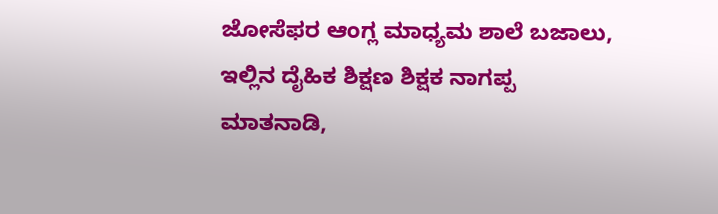ಜೋಸೆಫರ ಆಂಗ್ಲ ಮಾಧ್ಯಮ ಶಾಲೆ ಬಜಾಲು, ಇಲ್ಲಿನ ದೈಹಿಕ ಶಿಕ್ಷಣ ಶಿಕ್ಷಕ ನಾಗಪ್ಪ ಮಾತನಾಡಿ,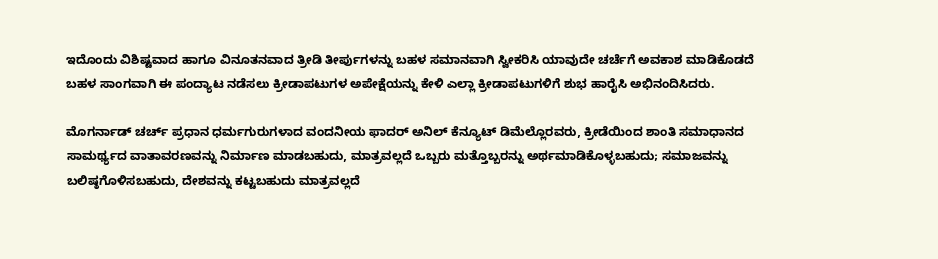ಇದೊಂದು ವಿಶಿಷ್ಟವಾದ ಹಾಗೂ ವಿನೂತನವಾದ ತ್ರೀಡಿ ತೀರ್ಪುಗಳನ್ನು ಬಹಳ ಸಮಾನವಾಗಿ ಸ್ವೀಕರಿಸಿ ಯಾವುದೇ ಚರ್ಚೆಗೆ ಅವಕಾಶ ಮಾಡಿಕೊಡದೆ ಬಹಳ ಸಾಂಗವಾಗಿ ಈ ಪಂದ್ಯಾಟ ನಡೆಸಲು ಕ್ರೀಡಾಪಟುಗಳ ಅಪೇಕ್ಷೆಯನ್ನು ಕೇಳಿ ಎಲ್ಲಾ ಕ್ರೀಡಾಪಟುಗಳಿಗೆ ಶುಭ ಹಾರೈಸಿ ಅಭಿನಂದಿಸಿದರು.

ಮೊಗರ್ನಾಡ್ ಚರ್ಚ್ ಪ್ರಧಾನ ಧರ್ಮಗುರುಗಳಾದ ವಂದನೀಯ ಫಾದರ್ ಅನಿಲ್ ಕೆನ್ಯೂಟ್ ಡಿಮೆಲ್ಲೊರವರು, ಕ್ರೀಡೆಯಿಂದ ಶಾಂತಿ ಸಮಾಧಾನದ ಸಾಮರ್ಥ್ಯದ ವಾತಾವರಣವನ್ನು ನಿರ್ಮಾಣ ಮಾಡಬಹುದು, ಮಾತ್ರವಲ್ಲದೆ ಒಬ್ಬರು ಮತ್ತೊಬ್ಬರನ್ನು ಅರ್ಥಮಾಡಿಕೊಳ್ಳಬಹುದು; ಸಮಾಜವನ್ನು ಬಲಿಷ್ಠಗೊಳಿಸಬಹುದು, ದೇಶವನ್ನು ಕಟ್ಟಬಹುದು ಮಾತ್ರವಲ್ಲದೆ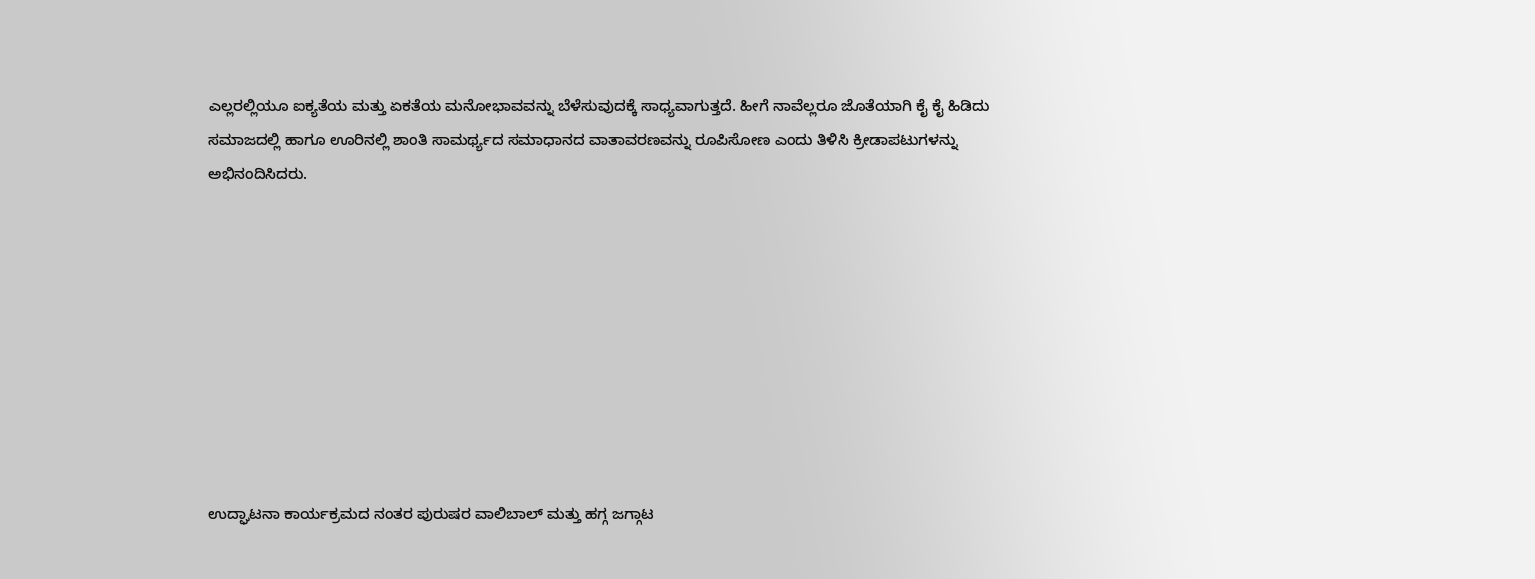ಎಲ್ಲರಲ್ಲಿಯೂ ಐಕ್ಯತೆಯ ಮತ್ತು ಏಕತೆಯ ಮನೋಭಾವವನ್ನು ಬೆಳೆಸುವುದಕ್ಕೆ ಸಾಧ್ಯವಾಗುತ್ತದೆ. ಹೀಗೆ ನಾವೆಲ್ಲರೂ ಜೊತೆಯಾಗಿ ಕೈ ಕೈ ಹಿಡಿದು ಸಮಾಜದಲ್ಲಿ ಹಾಗೂ ಊರಿನಲ್ಲಿ ಶಾಂತಿ ಸಾಮರ್ಥ್ಯದ ಸಮಾಧಾನದ ವಾತಾವರಣವನ್ನು ರೂಪಿಸೋಣ ಎಂದು ತಿಳಿಸಿ ಕ್ರೀಡಾಪಟುಗಳನ್ನು ಅಭಿನಂದಿಸಿದರು.









ಉದ್ಘಾಟನಾ ಕಾರ್ಯಕ್ರಮದ ನಂತರ ಪುರುಷರ ವಾಲಿಬಾಲ್ ಮತ್ತು ಹಗ್ಗ ಜಗ್ಗಾಟ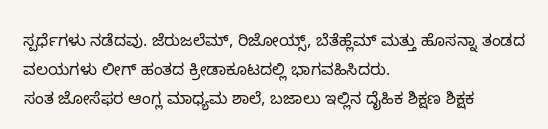ಸ್ಪರ್ಧೆಗಳು ನಡೆದವು. ಜೆರುಜಲೆಮ್, ರಿಜೋಯ್ಸ್, ಬೆತೆಹ್ಲೆಮ್ ಮತ್ತು ಹೊಸನ್ನಾ ತಂಡದ ವಲಯಗಳು ಲೀಗ್ ಹಂತದ ಕ್ರೀಡಾಕೂಟದಲ್ಲಿ ಭಾಗವಹಿಸಿದರು.
ಸಂತ ಜೋಸೆಫರ ಆಂಗ್ಲ ಮಾಧ್ಯಮ ಶಾಲೆ, ಬಜಾಲು ಇಲ್ಲಿನ ದೈಹಿಕ ಶಿಕ್ಷಣ ಶಿಕ್ಷಕ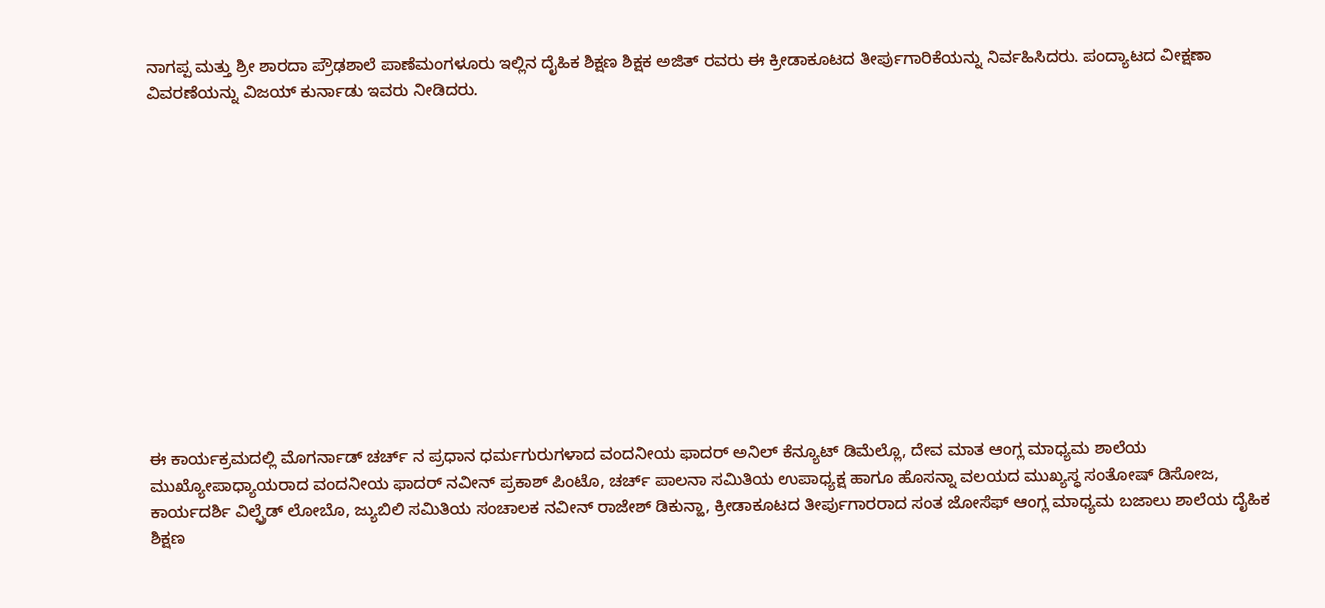ನಾಗಪ್ಪ ಮತ್ತು ಶ್ರೀ ಶಾರದಾ ಪ್ರೌಢಶಾಲೆ ಪಾಣೆಮಂಗಳೂರು ಇಲ್ಲಿನ ದೈಹಿಕ ಶಿಕ್ಷಣ ಶಿಕ್ಷಕ ಅಜಿತ್ ರವರು ಈ ಕ್ರೀಡಾಕೂಟದ ತೀರ್ಪುಗಾರಿಕೆಯನ್ನು ನಿರ್ವಹಿಸಿದರು. ಪಂದ್ಯಾಟದ ವೀಕ್ಷಣಾ ವಿವರಣೆಯನ್ನು ವಿಜಯ್ ಕುರ್ನಾಡು ಇವರು ನೀಡಿದರು.













ಈ ಕಾರ್ಯಕ್ರಮದಲ್ಲಿ ಮೊಗರ್ನಾಡ್ ಚರ್ಚ್ ನ ಪ್ರಧಾನ ಧರ್ಮಗುರುಗಳಾದ ವಂದನೀಯ ಫಾದರ್ ಅನಿಲ್ ಕೆನ್ಯೂಟ್ ಡಿಮೆಲ್ಲೊ, ದೇವ ಮಾತ ಆಂಗ್ಲ ಮಾಧ್ಯಮ ಶಾಲೆಯ ಮುಖ್ಯೋಪಾಧ್ಯಾಯರಾದ ವಂದನೀಯ ಫಾದರ್ ನವೀನ್ ಪ್ರಕಾಶ್ ಪಿಂಟೊ, ಚರ್ಚ್ ಪಾಲನಾ ಸಮಿತಿಯ ಉಪಾಧ್ಯಕ್ಷ ಹಾಗೂ ಹೊಸನ್ನಾ ವಲಯದ ಮುಖ್ಯಸ್ಧ ಸಂತೋಷ್ ಡಿಸೋಜ, ಕಾರ್ಯದರ್ಶಿ ವಿಲ್ಫ್ರೆಡ್ ಲೋಬೊ, ಜ್ಯುಬಿಲಿ ಸಮಿತಿಯ ಸಂಚಾಲಕ ನವೀನ್ ರಾಜೇಶ್ ಡಿಕುನ್ಹಾ, ಕ್ರೀಡಾಕೂಟದ ತೀರ್ಪುಗಾರರಾದ ಸಂತ ಜೋಸೆಫ್ ಆಂಗ್ಲ ಮಾಧ್ಯಮ ಬಜಾಲು ಶಾಲೆಯ ದೈಹಿಕ ಶಿಕ್ಷಣ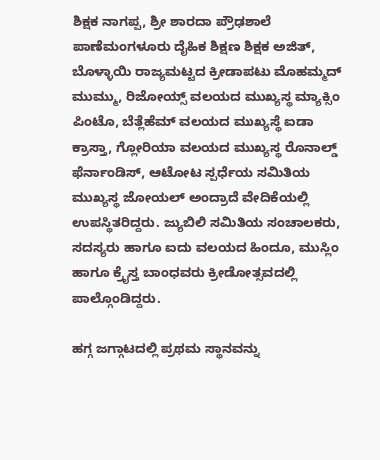ಶಿಕ್ಷಕ ನಾಗಪ್ಪ, ಶ್ರೀ ಶಾರದಾ ಪ್ರೌಢಶಾಲೆ ಪಾಣೆಮಂಗಳೂರು ದೈಹಿಕ ಶಿಕ್ಷಣ ಶಿಕ್ಷಕ ಅಜಿತ್, ಬೊಳ್ಳಾಯಿ ರಾಜ್ಯಮಟ್ಟದ ಕ್ರೀಡಾಪಟು ಮೊಹಮ್ಮದ್ ಮುಮ್ಮು, ರಿಜೋಯ್ಸ್ ವಲಯದ ಮುಖ್ಯಸ್ಥ ಮ್ಯಾಕ್ಸಿಂ ಪಿಂಟೊ, ಬೆತ್ಲೆಹೆಮ್ ವಲಯದ ಮುಖ್ಯಸ್ಥೆ ಐಡಾ ಕ್ರಾಸ್ತಾ, ಗ್ಲೋರಿಯಾ ವಲಯದ ಮುಖ್ಯಸ್ಥ ರೊನಾಲ್ಡ್ ಫೆರ್ನಾಂಡಿಸ್, ಆಟೋಟ ಸ್ಪರ್ಧೆಯ ಸಮಿತಿಯ ಮುಖ್ಯಸ್ಥ ಜೋಯಲ್ ಅಂದ್ರಾದೆ ವೇದಿಕೆಯಲ್ಲಿ ಉಪಸ್ಥಿತರಿದ್ದರು. ಜ್ಯುಬಿಲಿ ಸಮಿತಿಯ ಸಂಚಾಲಕರು, ಸದಸ್ಯರು ಹಾಗೂ ಐದು ವಲಯದ ಹಿಂದೂ, ಮುಸ್ಲಿಂ ಹಾಗೂ ಕ್ರೈಸ್ತ ಬಾಂಧವರು ಕ್ರೀಡೋತ್ಸವದಲ್ಲಿ ಪಾಲ್ಗೊಂಡಿದ್ದರು.

ಹಗ್ಗ ಜಗ್ಗಾಟದಲ್ಲಿ ಪ್ರಥಮ ಸ್ಥಾನವನ್ನು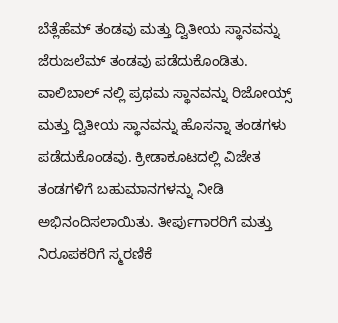ಬೆತ್ಲೆಹೆಮ್ ತಂಡವು ಮತ್ತು ದ್ವಿತೀಯ ಸ್ಥಾನವನ್ನು ಜೆರುಜಲೆಮ್ ತಂಡವು ಪಡೆದುಕೊಂಡಿತು. ವಾಲಿಬಾಲ್ ನಲ್ಲಿ ಪ್ರಥಮ ಸ್ಥಾನವನ್ನು ರಿಜೋಯ್ಸ್ ಮತ್ತು ದ್ವಿತೀಯ ಸ್ಥಾನವನ್ನು ಹೊಸನ್ನಾ ತಂಡಗಳು ಪಡೆದುಕೊಂಡವು. ಕ್ರೀಡಾಕೂಟದಲ್ಲಿ ವಿಜೇತ ತಂಡಗಳಿಗೆ ಬಹುಮಾನಗಳನ್ನು ನೀಡಿ ಅಭಿನಂದಿಸಲಾಯಿತು. ತೀರ್ಪುಗಾರರಿಗೆ ಮತ್ತು ನಿರೂಪಕರಿಗೆ ಸ್ಮರಣಿಕೆ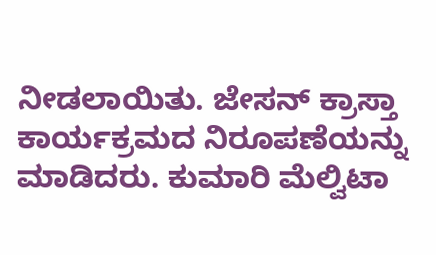ನೀಡಲಾಯಿತು. ಜೇಸನ್ ಕ್ರಾಸ್ತಾ ಕಾರ್ಯಕ್ರಮದ ನಿರೂಪಣೆಯನ್ನು ಮಾಡಿದರು. ಕುಮಾರಿ ಮೆಲ್ವಿಟಾ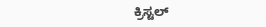ಕ್ರಿಸ್ಟಲ್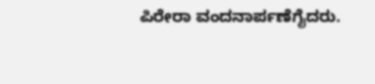ಪಿರೇರಾ ವಂದನಾರ್ಪಣೆಗೈದರು.